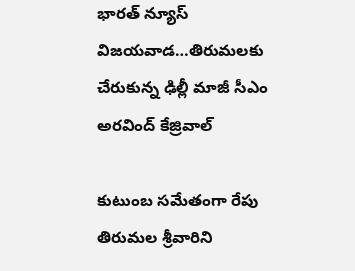భారత్ న్యూస్ విజయవాడ…తిరుమలకు చేరుకున్న ఢిల్లీ మాజీ సీఎం అరవింద్ కేజ్రివాల్

కుటుంబ సమేతంగా రేపు తిరుమల శ్రీవారిని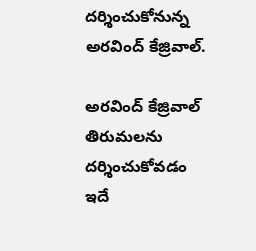దర్శించుకోనున్న అరవింద్ కేజ్రివాల్.

అరవింద్ కేజ్రివాల్ తిరుమలను దర్శించుకోవడం ఇదే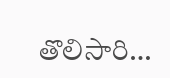తొలిసారి…